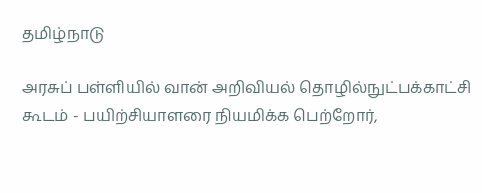தமிழ்நாடு

அரசுப் பள்ளியில் வான் அறிவியல் தொழில்நுட்பக்காட்சி கூடம் - பயிற்சியாளரை நியமிக்க பெற்றோர்,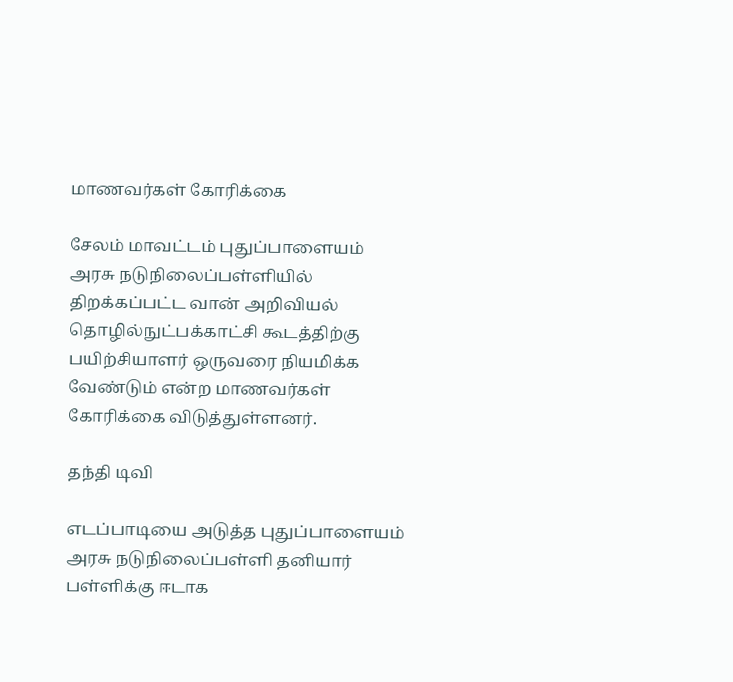மாணவர்கள் கோரிக்கை

சேலம் மாவட்டம் புதுப்பாளையம் அரசு நடுநிலைப்பள்ளியில் திறக்கப்பட்ட வான் அறிவியல் தொழில்நுட்பக்காட்சி கூடத்திற்கு பயிற்சியாளர் ஒருவரை நியமிக்க வேண்டும் என்ற மாணவர்கள் கோரிக்கை விடுத்துள்ளனர்.

தந்தி டிவி

எடப்பாடியை அடுத்த புதுப்பாளையம் அரசு நடுநிலைப்பள்ளி தனியார் பள்ளிக்கு ஈடாக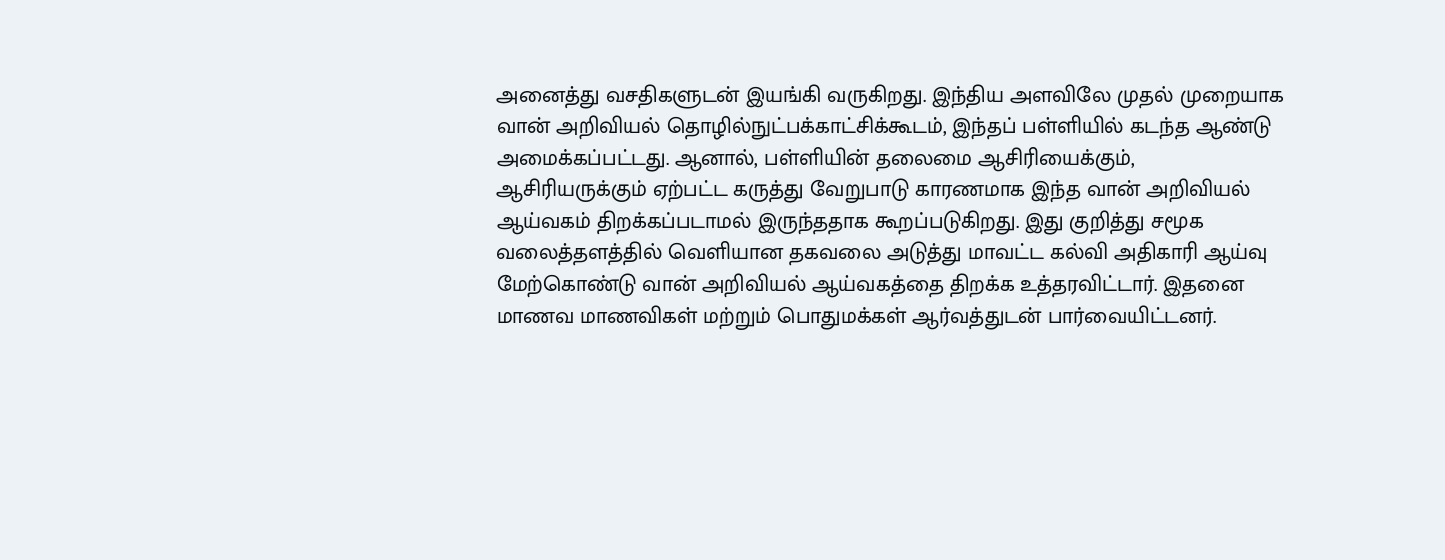அனைத்து வசதிகளுடன் இயங்கி வருகிறது. இந்திய அளவிலே முதல் முறையாக வான் அறிவியல் தொழில்நுட்பக்காட்சிக்கூடம், இந்தப் பள்ளியில் கடந்த ஆண்டு அமைக்கப்பட்டது. ஆனால், பள்ளியின் தலைமை ஆசிரியைக்கும், ஆசிரியருக்கும் ஏற்பட்ட கருத்து வேறுபாடு காரணமாக இந்த வான் அறிவியல் ஆய்வகம் திறக்கப்படாமல் இருந்ததாக கூறப்படுகிறது. இது குறித்து சமூக வலைத்தளத்தில் வெளியான தகவலை அடுத்து மாவட்ட கல்வி அதிகாரி ஆய்வு மேற்கொண்டு வான் அறிவியல் ஆய்வகத்தை திறக்க உத்தரவிட்டார். இதனை மாணவ மாணவிகள் மற்றும் பொதுமக்கள் ஆர்வத்துடன் பார்வையிட்டனர்.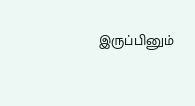இருப்பினும்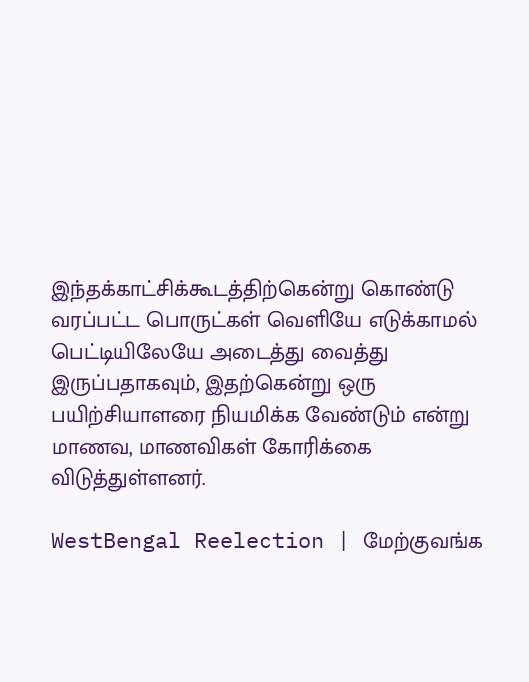இந்தக்காட்சிக்கூடத்திற்கென்று கொண்டு வரப்பட்ட பொருட்கள் வெளியே எடுக்காமல் பெட்டியிலேயே அடைத்து வைத்து இருப்பதாகவும், இதற்கென்று ஒரு பயிற்சியாளரை நியமிக்க வேண்டும் என்று மாணவ, மாணவிகள் கோரிக்கை விடுத்துள்ளனர்.

WestBengal Reelection | மேற்குவங்க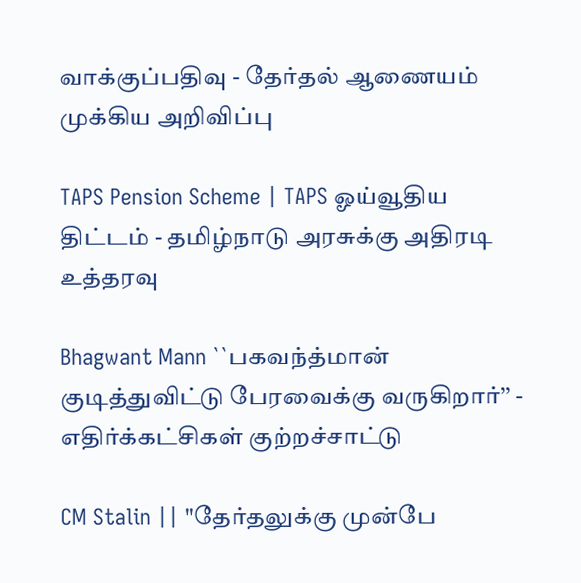வாக்குப்பதிவு - தேர்தல் ஆணையம் முக்கிய அறிவிப்பு

TAPS Pension Scheme | TAPS ஓய்வூதிய திட்டம் - தமிழ்நாடு அரசுக்கு அதிரடி உத்தரவு

Bhagwant Mann ``பகவந்த்மான் குடித்துவிட்டு பேரவைக்கு வருகிறார்’’ - எதிர்க்கட்சிகள் குற்றச்சாட்டு

CM Stalin || "தேர்தலுக்கு முன்பே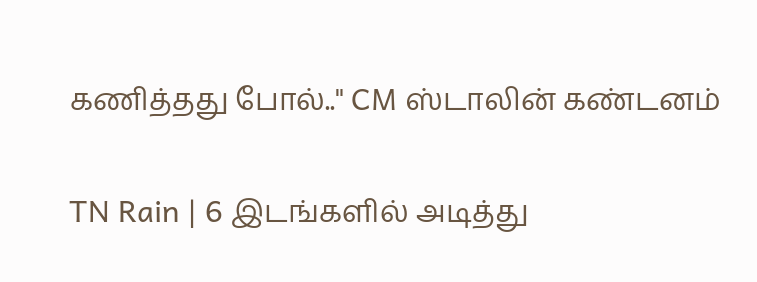கணித்தது போல்.." CM ஸ்டாலின் கண்டனம்

TN Rain | 6 இடங்களில் அடித்து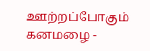ஊற்றப்போகும் கனமழை -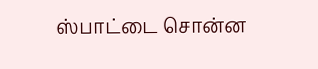ஸ்பாட்டை சொன்ன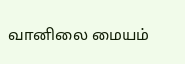வானிலை மையம்